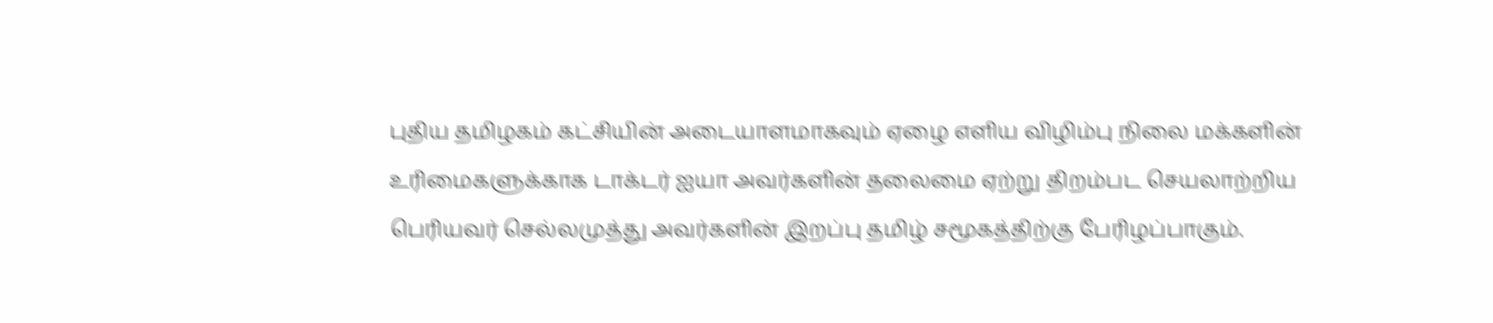புதிய தமிழகம் கட்சியின் அடையாளமாகவும் ஏழை எளிய விழிம்பு நிலை மக்களின் உரிமைகளுக்காக டாக்டர் ஐயா அவர்களின் தலைமை ஏற்று திறம்பட செயலாற்றிய பெரியவர் செல்லமுத்து அவர்களின் இறப்பு தமிழ் சமூகத்திற்கு பேரிழப்பாகும்.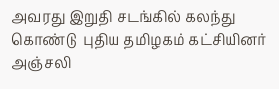அவரது இறுதி சடங்கில் கலந்து கொண்டு  புதிய தமிழகம் கட்சியினர் அஞ்சலி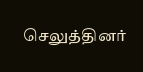செலுத்தினர்